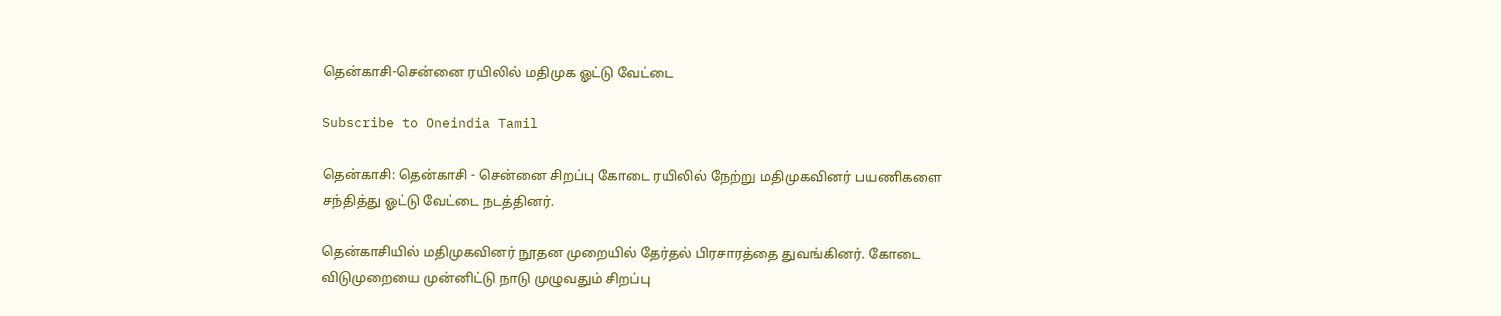தென்காசி-சென்னை ரயிலில் மதிமுக ஓட்டு வேட்டை

Subscribe to Oneindia Tamil

தென்காசி: தென்காசி - சென்னை சிறப்பு கோடை ரயிலில் நேற்று மதிமுகவினர் பயணிகளை சந்தித்து ஓட்டு வேட்டை நடத்தினர்.

தென்காசியில் மதிமுகவினர் நூதன முறையில் தேர்தல் பிரசாரத்தை துவங்கினர். கோடை விடுமுறையை முன்னிட்டு நாடு முழுவதும் சிறப்பு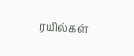ரயில்கள்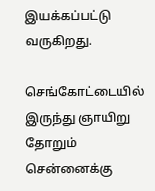இயக்கப்பட்டு வருகிறது.

செங்கோட்டையில் இருந்து ஞாயிறு தோறும் சென்னைக்கு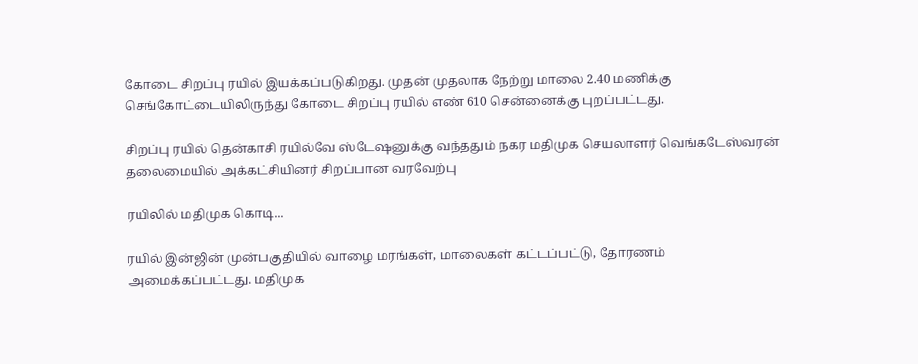கோடை சிறப்பு ரயில் இயக்கப்படுகிறது. முதன் முதலாக நேற்று மாலை 2.40 மணிக்கு செங்கோட்டையிலிருந்து கோடை சிறப்பு ரயில் எண் 610 சென்னைக்கு புறப்பட்டது.

சிறப்பு ரயில் தென்காசி ரயில்வே ஸ்டேஷனுக்கு வந்ததும் நகர மதிமுக செயலாளர் வெங்கடேஸ்வரன் தலைமையில் அக்கட்சியினர் சிறப்பான வரவேற்பு

ரயிலில் மதிமுக கொடி...

ரயில் இன்ஜின் முன்பகுதியில் வாழை மரங்கள், மாலைகள் கட்டப்பட்டு, தோரணம் அமைக்கப்பட்டது. மதிமுக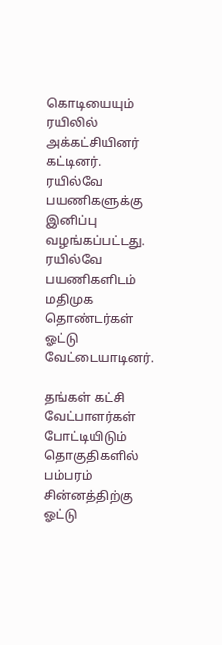கொடியையும் ரயிலில் அக்கட்சியினர் கட்டினர். ரயில்வே பயணிகளுக்கு இனிப்பு வழங்கப்பட்டது. ரயில்வே பயணிகளிடம் மதிமுக தொண்டர்கள் ஓட்டு வேட்டையாடினர்.

தங்கள் கட்சி வேட்பாளர்கள் போட்டியிடும் தொகுதிகளில் பம்பரம் சின்னத்திற்கு ஓட்டு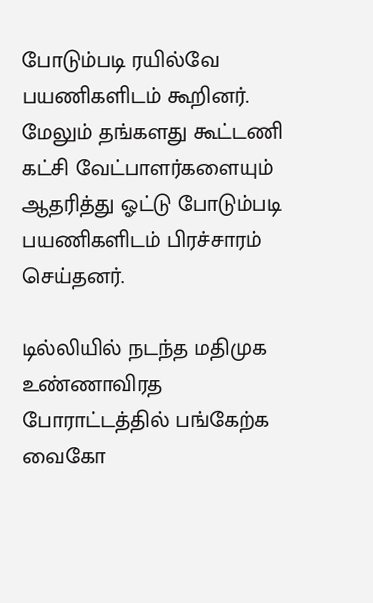போடும்படி ரயில்வே பயணிகளிடம் கூறினர். மேலும் தங்களது கூட்டணி கட்சி வேட்பாளர்களையும் ஆதரித்து ஓட்டு போடும்படி பயணிகளிடம் பிரச்சாரம் செய்தனர்.

டில்லியில் நடந்த மதிமுக உண்ணாவிரத போராட்டத்தில் பங்கேற்க வைகோ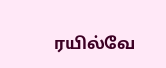ரயில்வே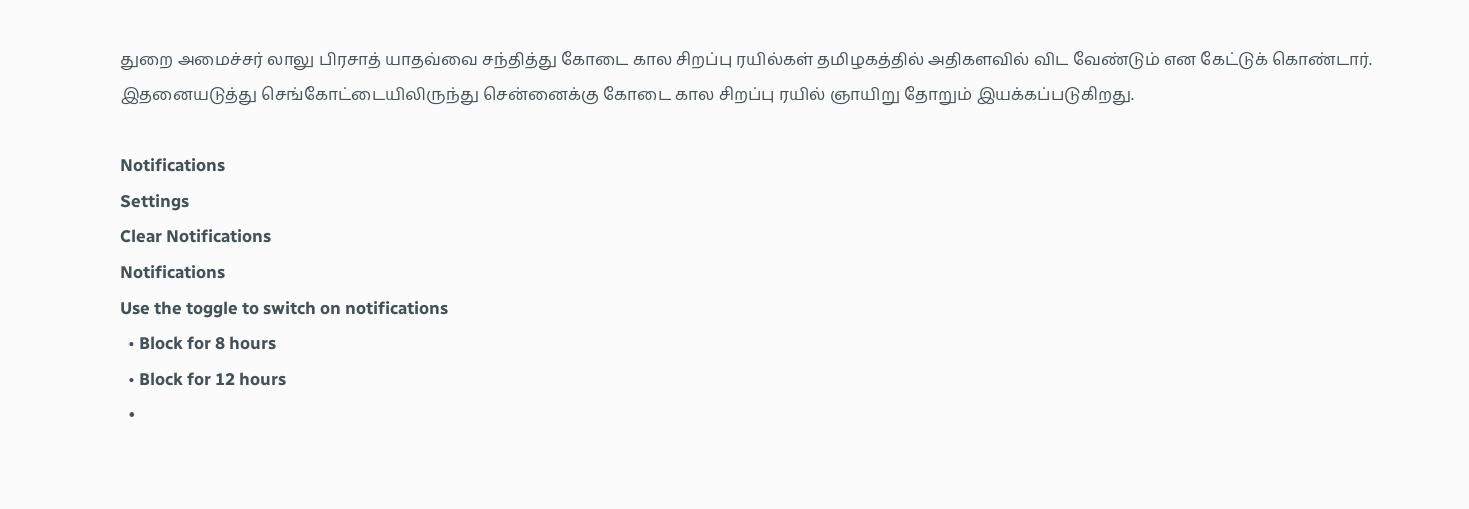துறை அமைச்சர் லாலு பிரசாத் யாதவ்வை சந்தித்து கோடை கால சிறப்பு ரயில்கள் தமிழகத்தில் அதிகளவில் விட வேண்டும் என கேட்டுக் கொண்டார். இதனையடுத்து செங்கோட்டையிலிருந்து சென்னைக்கு கோடை கால சிறப்பு ரயில் ஞாயிறு தோறும் இயக்கப்படுகிறது.

Notifications
Settings
Clear Notifications
Notifications
Use the toggle to switch on notifications
  • Block for 8 hours
  • Block for 12 hours
  •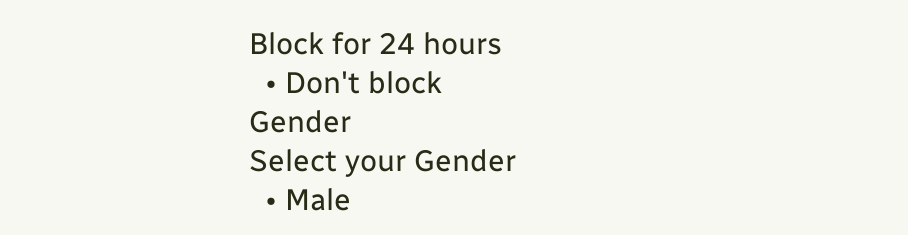Block for 24 hours
  • Don't block
Gender
Select your Gender
  • Male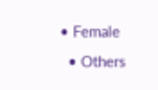• Female
  • Others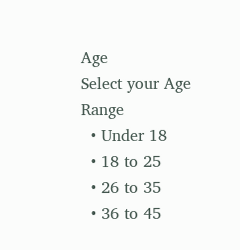Age
Select your Age Range
  • Under 18
  • 18 to 25
  • 26 to 35
  • 36 to 45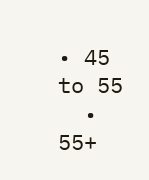• 45 to 55
  • 55+